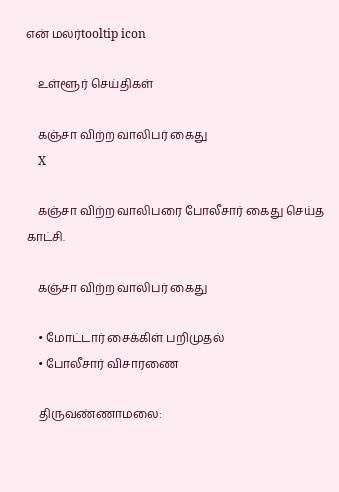என் மலர்tooltip icon

    உள்ளூர் செய்திகள்

    கஞ்சா விற்ற வாலிபர் கைது
    X

    கஞ்சா விற்ற வாலிபரை போலீசார் கைது செய்த காட்சி.

    கஞ்சா விற்ற வாலிபர் கைது

    • மோட்டார் சைக்கிள் பறிமுதல்
    • போலீசார் விசாரணை

    திருவண்ணாமலை: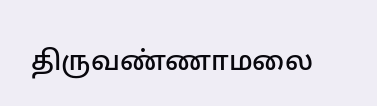திருவண்ணாமலை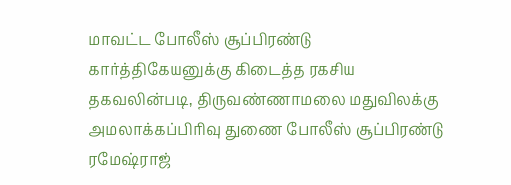மாவட்ட போலீஸ் சூப்பிரண்டு கார்த்திகேயனுக்கு கிடைத்த ரகசிய தகவலின்படி, திருவண்ணாமலை மதுவிலக்கு அமலாக்கப்பிரிவு துணை போலீஸ் சூப்பிரண்டு ரமேஷ்ராஜ்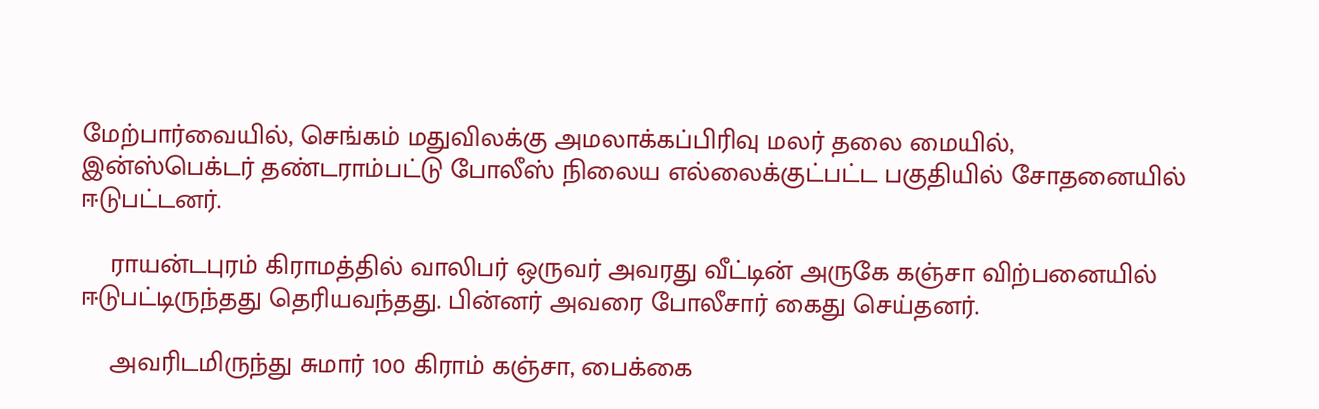மேற்பார்வையில், செங்கம் மதுவிலக்கு அமலாக்கப்பிரிவு மலர் தலை மையில், இன்ஸ்பெக்டர் தண்டராம்பட்டு போலீஸ் நிலைய எல்லைக்குட்பட்ட பகுதியில் சோதனையில் ஈடுபட்டனர்.

    ராயன்டபுரம் கிராமத்தில் வாலிபர் ஒருவர் அவரது வீட்டின் அருகே கஞ்சா விற்பனையில் ஈடுபட்டிருந்தது தெரியவந்தது. பின்னர் அவரை போலீசார் கைது செய்தனர்.

    அவரிடமிருந்து சுமார் 100 கிராம் கஞ்சா, பைக்கை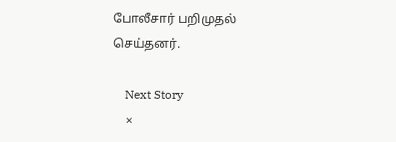போலீசார் பறிமுதல் செய்தனர்.

    Next Story
    ×